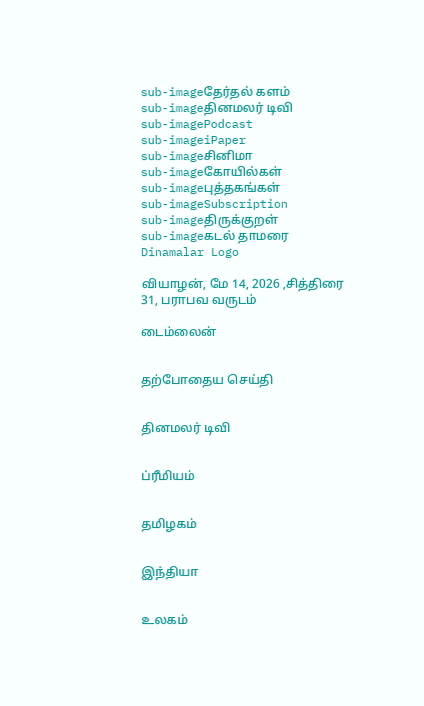sub-imageதேர்தல் களம்
sub-imageதினமலர் டிவி
sub-imagePodcast
sub-imageiPaper
sub-imageசினிமா
sub-imageகோயில்கள்
sub-imageபுத்தகங்கள்
sub-imageSubscription
sub-imageதிருக்குறள்
sub-imageகடல் தாமரை
Dinamalar Logo

வியாழன், மே 14, 2026 ,சித்திரை 31, பராபவ வருடம்

டைம்லைன்


தற்போதைய செய்தி


தினமலர் டிவி


ப்ரீமியம்


தமிழகம்


இந்தியா


உலகம்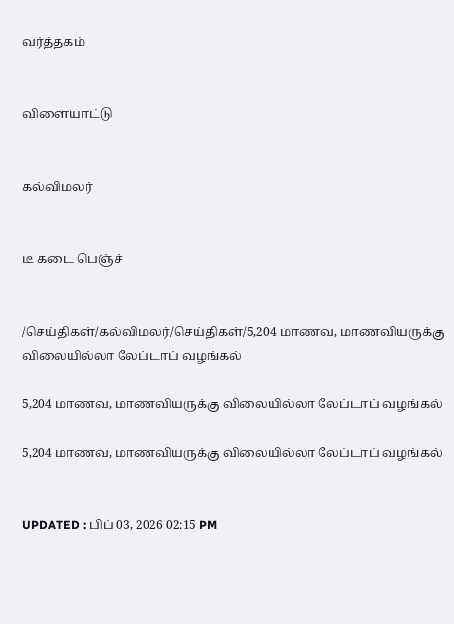வர்த்தகம்


விளையாட்டு


கல்விமலர்


டீ கடை பெஞ்ச்


/செய்திகள்/கல்விமலர்/செய்திகள்/5,204 மாணவ, மாணவியருக்கு விலையில்லா லேப்டாப் வழங்கல்

5,204 மாணவ, மாணவியருக்கு விலையில்லா லேப்டாப் வழங்கல்

5,204 மாணவ, மாணவியருக்கு விலையில்லா லேப்டாப் வழங்கல்


UPDATED : பிப் 03, 2026 02:15 PM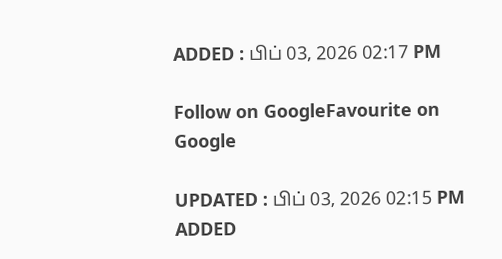ADDED : பிப் 03, 2026 02:17 PM

Follow on GoogleFavourite on Google

UPDATED : பிப் 03, 2026 02:15 PM ADDED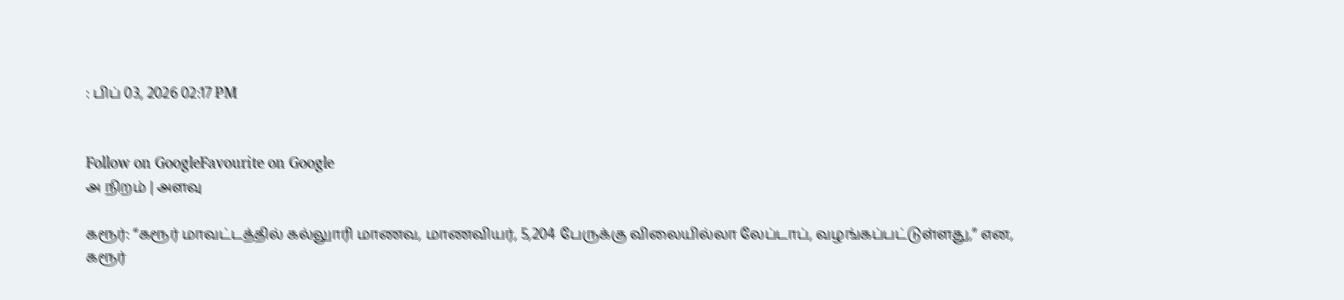: பிப் 03, 2026 02:17 PM


Follow on GoogleFavourite on Google
அ நிறம் | அளவு

கரூர்: “கரூர் மாவட்டத்தில் கல்லுாரி மாணவ, மாணவியர், 5,204 பேருக்கு விலையில்லா லேப்டாப், வழங்கப்பட்டுள்ளது,” என, கரூர்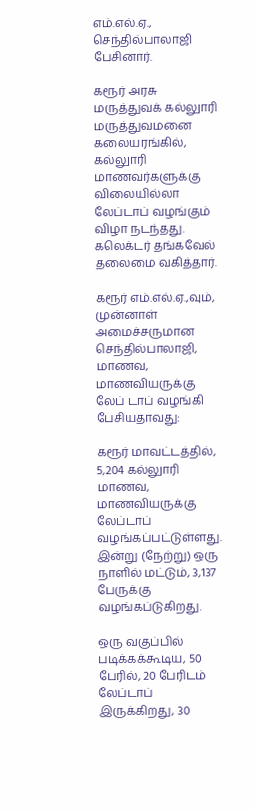எம்.எல்.ஏ., செந்தில்பாலாஜி பேசினார்.

கரூர் அரசு மருத்துவக் கல்லுாரி மருத்துவமனை கலையரங்கில், கல்லுாரி மாணவர்களுக்கு விலையில்லா லேப்டாப் வழங்கும் விழா நடந்தது. கலெக்டர் தங்கவேல் தலைமை வகித்தார்.

கரூர் எம்.எல்.ஏ.,வும், முன்னாள் அமைச்சருமான செந்தில்பாலாஜி, மாணவ, மாணவியருக்கு லேப் டாப் வழங்கி பேசியதாவது:

கரூர் மாவட்டத்தில், 5,204 கல்லுாரி மாணவ, மாணவியருக்கு லேப்டாப் வழங்கப்பட்டுள்ளது. இன்று (நேற்று) ஒரு நாளில் மட்டும், 3,137 பேருக்கு வழங்கப்டுகிறது.

ஒரு வகுப்பில் படிக்கக்கூடிய, 50 பேரில், 20 பேரிடம் லேப்டாப் இருக்கிறது, 30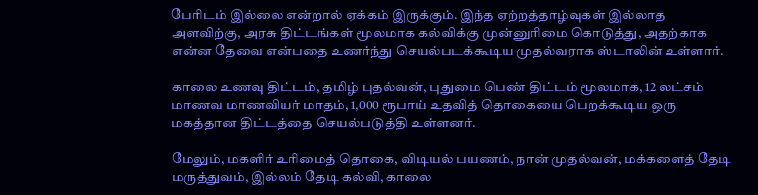பேரிடம் இல்லை என்றால் ஏக்கம் இருக்கும். இந்த ஏற்றத்தாழ்வுகள் இல்லாத அளவிற்கு, அரசு திட்டங்கள் மூலமாக கல்விக்கு முன்னுரிமை கொடுத்து, அதற்காக என்ன தேவை என்பதை உணர்ந்து செயல்படக்கூடிய முதல்வராக ஸ்டாலின் உள்ளார்.

காலை உணவு திட்டம், தமிழ் புதல்வன், புதுமை பெண் திட்டம் மூலமாக, 12 லட்சம் மாணவ மாணவியர் மாதம், 1,000 ரூபாய் உதவித் தொகையை பெறக்கூடிய ஒரு மகத்தான திட்டத்தை செயல்படுத்தி உள்ளனர்.

மேலும், மகளிர் உரிமைத் தொகை, விடியல் பயணம், நான் முதல்வன், மக்களைத் தேடி மருத்துவம், இல்லம் தேடி கல்வி, காலை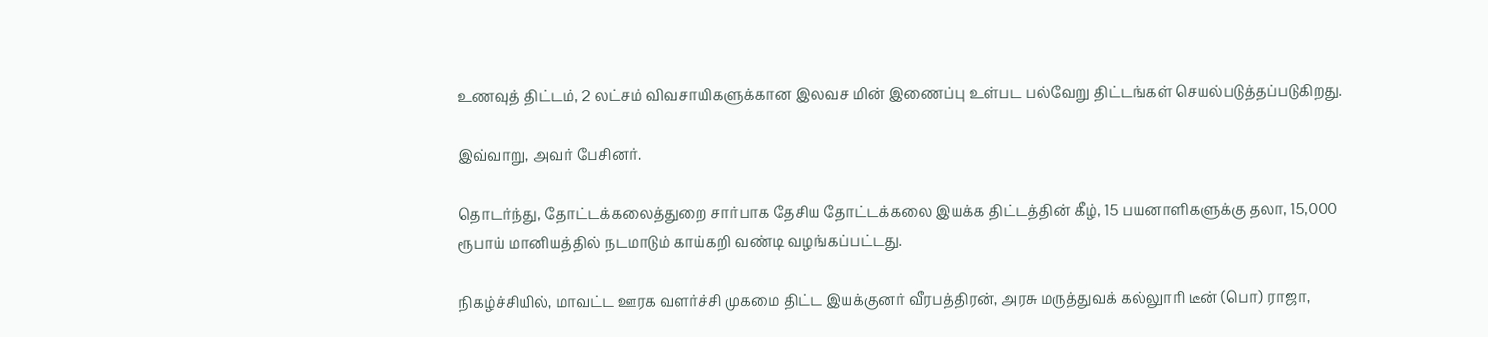உணவுத் திட்டம், 2 லட்சம் விவசாயிகளுக்கான இலவச மின் இணைப்பு உள்பட பல்வேறு திட்டங்கள் செயல்படுத்தப்படுகிறது.

இவ்வாறு, அவர் பேசினர்.

தொடர்ந்து, தோட்டக்கலைத்துறை சார்பாக தேசிய தோட்டக்கலை இயக்க திட்டத்தின் கீழ், 15 பயனாளிகளுக்கு தலா, 15,000 ரூபாய் மானியத்தில் நடமாடும் காய்கறி வண்டி வழங்கப்பட்டது.

நிகழ்ச்சியில், மாவட்ட ஊரக வளர்ச்சி முகமை திட்ட இயக்குனர் வீரபத்திரன், அரசு மருத்துவக் கல்லுாரி டீன் (பொ) ராஜா,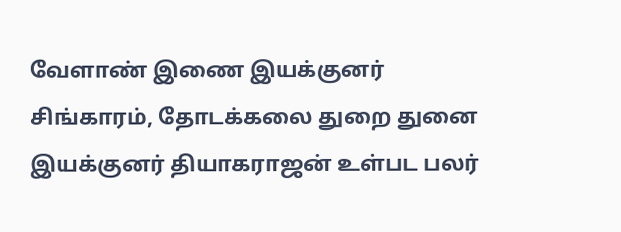வேளாண் இணை இயக்குனர் சிங்காரம், தோடக்கலை துறை துனை இயக்குனர் தியாகராஜன் உள்பட பலர்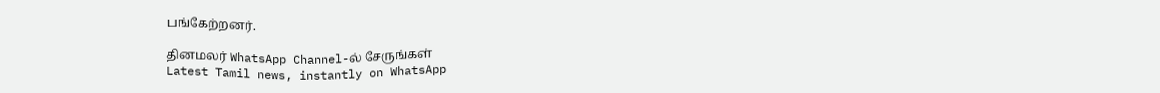பங்கேற்றனர்.

தினமலர் WhatsApp Channel-ல் சேருங்கள்
Latest Tamil news, instantly on WhatsApp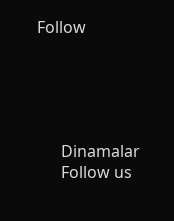Follow





      Dinamalar
      Follow us